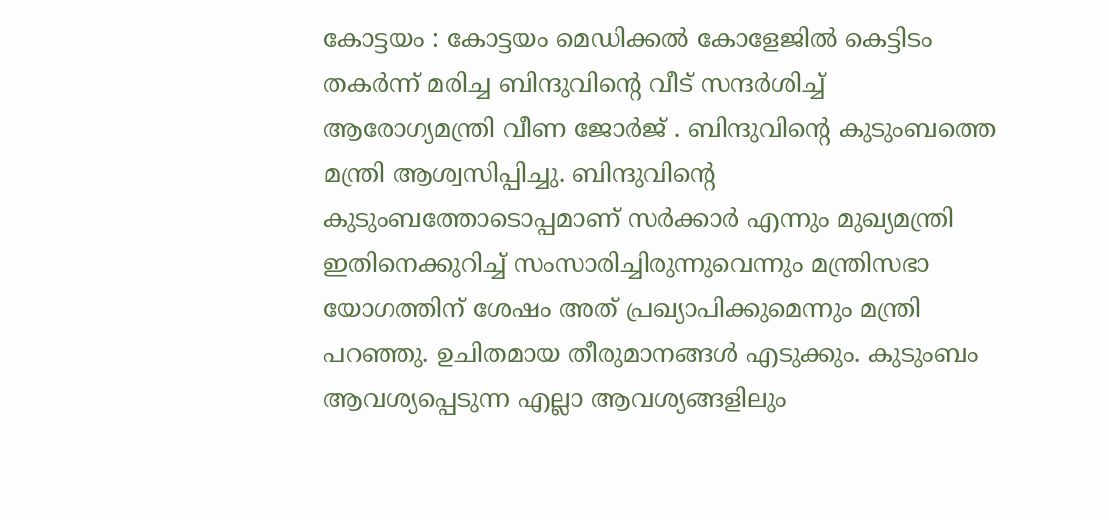കോട്ടയം : കോട്ടയം മെഡിക്കൽ കോളേജിൽ കെട്ടിടം തകർന്ന് മരിച്ച ബിന്ദുവിന്റെ വീട് സന്ദർശിച്ച് ആരോഗ്യമന്ത്രി വീണ ജോർജ് . ബിന്ദുവിന്റെ കുടുംബത്തെ മന്ത്രി ആശ്വസിപ്പിച്ചു. ബിന്ദുവിന്റെ കുടുംബത്തോടൊപ്പമാണ് സർക്കാർ എന്നും മുഖ്യമന്ത്രി ഇതിനെക്കുറിച്ച് സംസാരിച്ചിരുന്നുവെന്നും മന്ത്രിസഭാ യോഗത്തിന് ശേഷം അത് പ്രഖ്യാപിക്കുമെന്നും മന്ത്രി പറഞ്ഞു. ഉചിതമായ തീരുമാനങ്ങൾ എടുക്കും. കുടുംബം ആവശ്യപ്പെടുന്ന എല്ലാ ആവശ്യങ്ങളിലും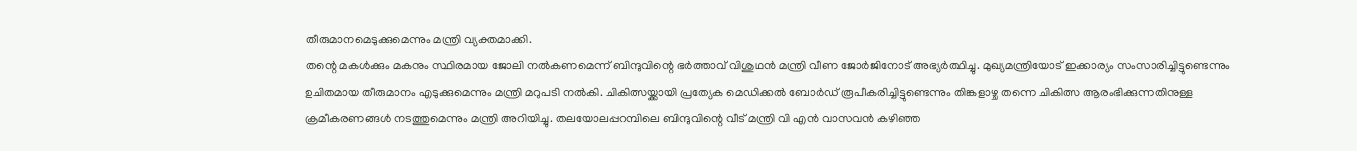തീരുമാനമെടുക്കുമെന്നും മന്ത്രി വ്യക്തമാക്കി.
തന്റെ മകൾക്കും മകനും സ്ഥിരമായ ജോലി നൽകണമെന്ന് ബിന്ദുവിന്റെ ഭർത്താവ് വിശുഥൻ മന്ത്രി വീണ ജോർജിനോട് അഭ്യർത്ഥിച്ചു. മുഖ്യമന്ത്രിയോട് ഇക്കാര്യം സംസാരിച്ചിട്ടുണ്ടെന്നും ഉചിതമായ തീരുമാനം എടുക്കുമെന്നും മന്ത്രി മറുപടി നൽകി. ചികിത്സയ്ക്കായി പ്രത്യേക മെഡിക്കൽ ബോർഡ് രൂപീകരിച്ചിട്ടുണ്ടെന്നും തിങ്കളാഴ്ച തന്നെ ചികിത്സ ആരംഭിക്കുന്നതിനുള്ള ക്രമീകരണങ്ങൾ നടത്തുമെന്നും മന്ത്രി അറിയിച്ചു. തലയോലപ്പറമ്പിലെ ബിന്ദുവിന്റെ വീട് മന്ത്രി വി എൻ വാസവൻ കഴിഞ്ഞ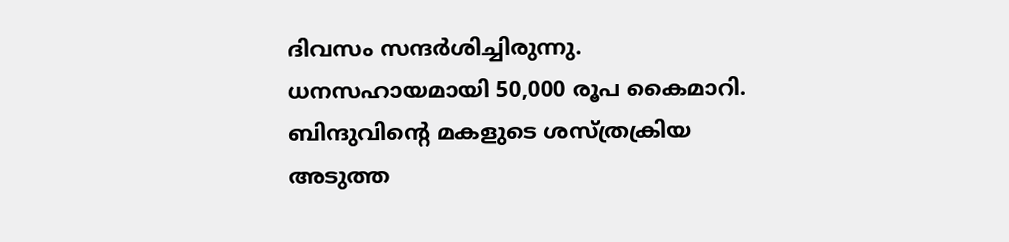ദിവസം സന്ദർശിച്ചിരുന്നു. ധനസഹായമായി 50,000 രൂപ കൈമാറി.
ബിന്ദുവിന്റെ മകളുടെ ശസ്ത്രക്രിയ അടുത്ത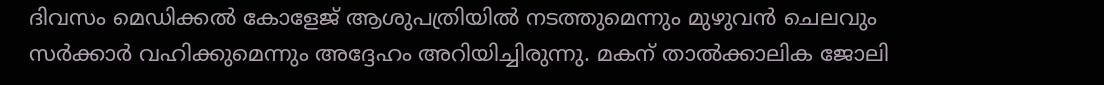ദിവസം മെഡിക്കൽ കോളേജ് ആശുപത്രിയിൽ നടത്തുമെന്നും മുഴുവൻ ചെലവും സർക്കാർ വഹിക്കുമെന്നും അദ്ദേഹം അറിയിച്ചിരുന്നു. മകന് താൽക്കാലിക ജോലി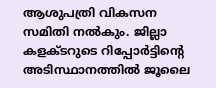ആശുപത്രി വികസന സമിതി നൽകും. ജില്ലാ കളക്ടറുടെ റിപ്പോർട്ടിന്റെ അടിസ്ഥാനത്തിൽ ജൂലൈ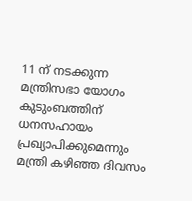11 ന് നടക്കുന്ന മന്ത്രിസഭാ യോഗം കുടുംബത്തിന് ധനസഹായം പ്രഖ്യാപിക്കുമെന്നും മന്ത്രി കഴിഞ്ഞ ദിവസം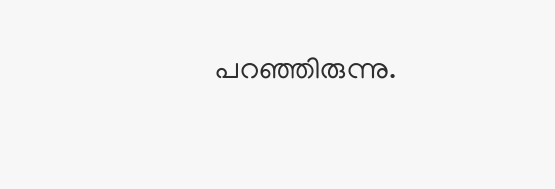പറഞ്ഞിരുന്നു.